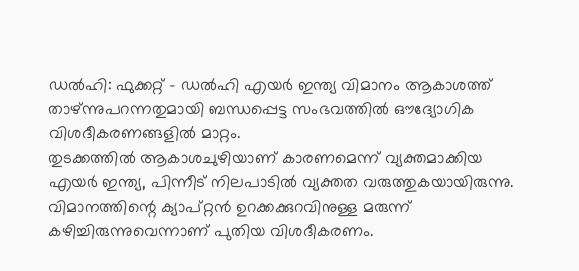ഡൽഹി: ഫുക്കറ്റ് – ഡൽഹി എയർ ഇന്ത്യ വിമാനം ആകാശത്ത് താഴ്ന്നുപറന്നതുമായി ബന്ധപ്പെട്ട സംഭവത്തിൽ ഔദ്യോഗിക വിശദീകരണങ്ങളിൽ മാറ്റം.
തുടക്കത്തിൽ ആകാശചുഴിയാണ് കാരണമെന്ന് വ്യക്തമാക്കിയ എയർ ഇന്ത്യ, പിന്നീട് നിലപാടിൽ വ്യക്തത വരുത്തുകയായിരുന്നു. വിമാനത്തിന്റെ ക്യാപ്റ്റൻ ഉറക്കക്കുറവിനുള്ള മരുന്ന് കഴിച്ചിരുന്നുവെന്നാണ് പുതിയ വിശദീകരണം.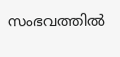സംഭവത്തിൽ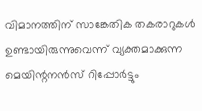വിമാനത്തിന് സാങ്കേതിക തകരാറുകൾ ഉണ്ടായിരുന്നുവെന്ന് വ്യക്തമാക്കുന്ന മെയിന്റനൻസ് റിപ്പോർട്ടും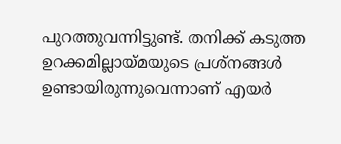പുറത്തുവന്നിട്ടുണ്ട്. തനിക്ക് കടുത്ത ഉറക്കമില്ലായ്മയുടെ പ്രശ്നങ്ങൾ ഉണ്ടായിരുന്നുവെന്നാണ് എയർ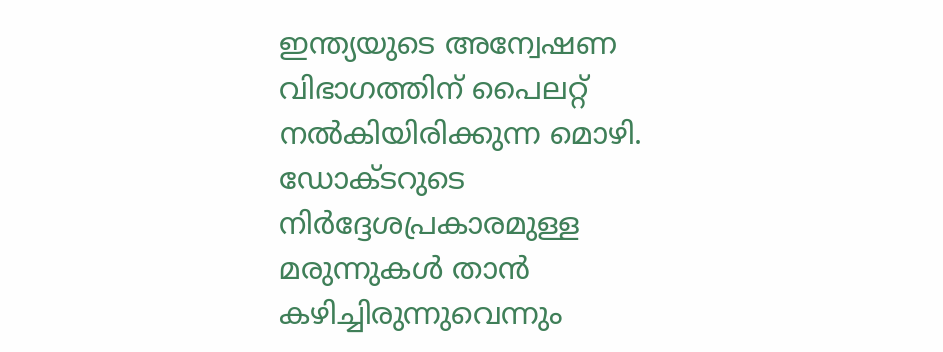ഇന്ത്യയുടെ അന്വേഷണ വിഭാഗത്തിന് പൈലറ്റ് നൽകിയിരിക്കുന്ന മൊഴി.
ഡോക്ടറുടെ നിർദ്ദേശപ്രകാരമുള്ള മരുന്നുകൾ താൻ കഴിച്ചിരുന്നുവെന്നും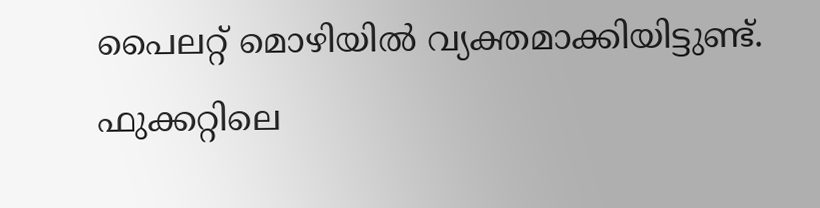പൈലറ്റ് മൊഴിയിൽ വ്യക്തമാക്കിയിട്ടുണ്ട്. ഫുക്കറ്റിലെ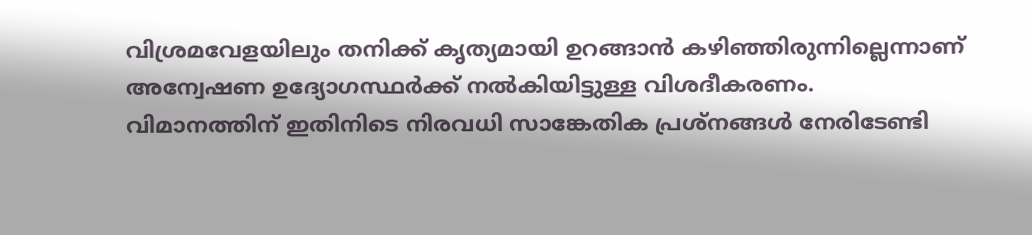വിശ്രമവേളയിലും തനിക്ക് കൃത്യമായി ഉറങ്ങാൻ കഴിഞ്ഞിരുന്നില്ലെന്നാണ് അന്വേഷണ ഉദ്യോഗസ്ഥർക്ക് നൽകിയിട്ടുള്ള വിശദീകരണം.
വിമാനത്തിന് ഇതിനിടെ നിരവധി സാങ്കേതിക പ്രശ്നങ്ങൾ നേരിടേണ്ടി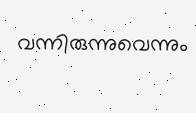വന്നിരുന്നുവെന്നും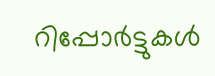റിപ്പോർട്ടുകൾ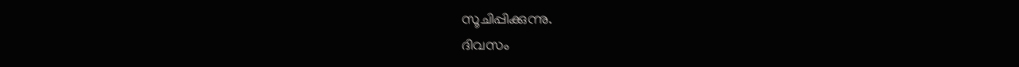സൂചിപ്പിക്കുന്നു.
ദിവസം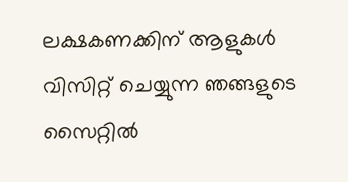ലക്ഷകണക്കിന് ആളുകൾ വിസിറ്റ് ചെയ്യുന്ന ഞങ്ങളുടെ സൈറ്റിൽ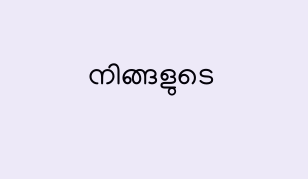നിങ്ങളുടെ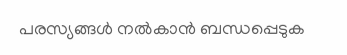പരസ്യങ്ങൾ നൽകാൻ ബന്ധപ്പെടുക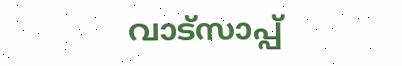വാട്സാപ്പ്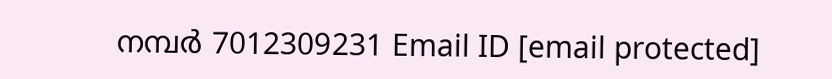നമ്പർ 7012309231 Email ID [email protected]